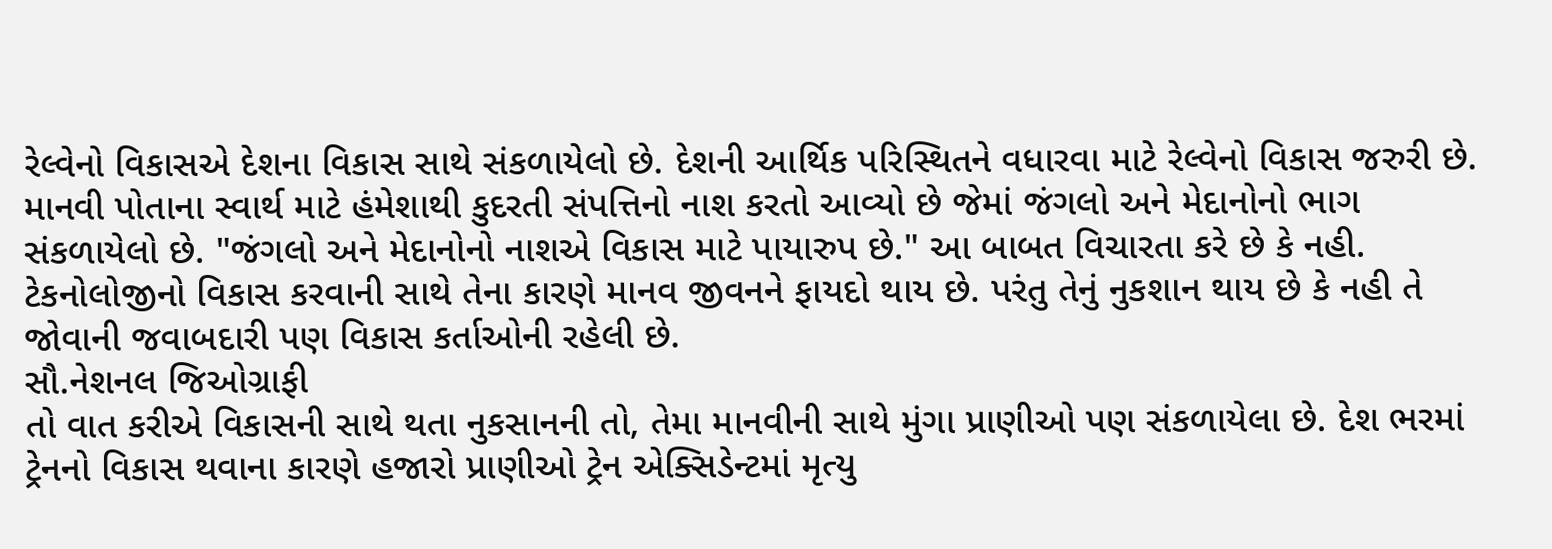રેલ્વેનો વિકાસએ દેશના વિકાસ સાથે સંકળાયેલો છે. દેશની આર્થિક પરિસ્થિતને વધારવા માટે રેલ્વેનો વિકાસ જરુરી છે. માનવી પોતાના સ્વાર્થ માટે હંમેશાથી કુદરતી સંપત્તિનો નાશ કરતો આવ્યો છે જેમાં જંગલો અને મેદાનોનો ભાગ સંકળાયેલો છે. "જંગલો અને મેદાનોનો નાશએ વિકાસ માટે પાયારુપ છે." આ બાબત વિચારતા કરે છે કે નહી. ટેકનોલોજીનો વિકાસ કરવાની સાથે તેના કારણે માનવ જીવનને ફાયદો થાય છે. પરંતુ તેનું નુકશાન થાય છે કે નહી તે જોવાની જવાબદારી પણ વિકાસ કર્તાઓની રહેલી છે.
સૌ.નેશનલ જિઓગ્રાફી
તો વાત કરીએ વિકાસની સાથે થતા નુકસાનની તો, તેમા માનવીની સાથે મુંગા પ્રાણીઓ પણ સંકળાયેલા છે. દેશ ભરમાં ટ્રેનનો વિકાસ થવાના કારણે હજારો પ્રાણીઓ ટ્રેન એક્સિડેન્ટમાં મૃત્યુ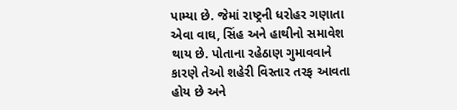પામ્યા છે. જેમાં રાષ્ટ્રની ધરોહર ગણાતા એવા વાઘ, સિંહ અને હાથીનો સમાવેશ થાય છે. પોતાના રહેઠાણ ગુમાવવાને કારણે તેઓ શહેરી વિસ્તાર તરફ આવતા હોય છે અને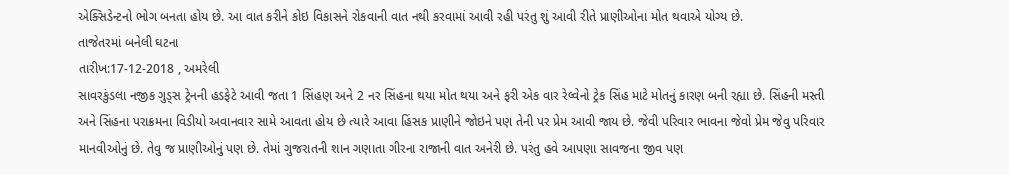એક્સિડેન્ટનો ભોગ બનતા હોય છે. આ વાત કરીને કોઇ વિકાસને રોકવાની વાત નથી કરવામાં આવી રહી પરંતુ શું આવી રીતે પ્રાણીઓના મોત થવાએ યોગ્ય છે.
તાજેતરમાં બનેલી ઘટના
તારીખ:17-12-2018 , અમરેલી
સાવરકુંડલા નજીક ગુડ્સ ટ્રેનની હડફેટે આવી જતા 1 સિંહણ અને 2 નર સિંહના થયા મોત થયા અને ફરી એક વાર રેલ્વેનો ટ્રેક સિંહ માટે મોતનું કારણ બની રહ્યા છે. સિંહની મસ્તી અને સિંહના પરાક્રમના વિડીયો અવાનવાર સામે આવતા હોય છે ત્યારે આવા હિંસક પ્રાણીને જોઇને પણ તેની પર પ્રેમ આવી જાય છે. જેવી પરિવાર ભાવના જેવો પ્રેમ જેવુ પરિવાર માનવીઓનું છે. તેવુ જ પ્રાણીઓનું પણ છે. તેમાં ગુજરાતની શાન ગણાતા ગીરના રાજાની વાત અનેરી છે. પરંતુ હવે આપણા સાવજના જીવ પણ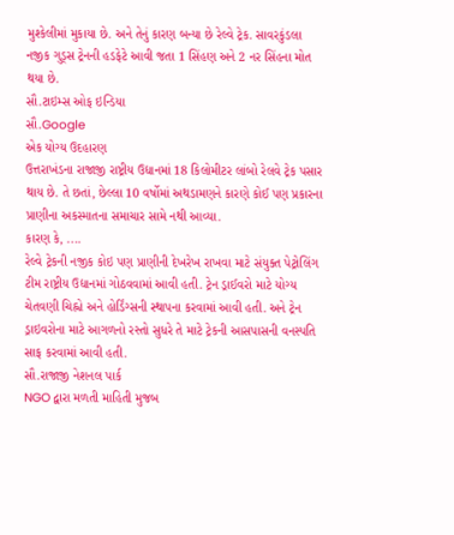મુશ્કેલીમાં મુકાયા છે. અને તેનું કારણ બન્યા છે રેલ્વે ટ્રેક. સાવરકુંડલા નજીક ગુડ્સ ટ્રેનની હડફેટે આવી જતા 1 સિંહણ અને 2 નર સિંહના મોત થયા છે.
સૌ.ટાઇમ્સ ઓફ ઇન્ડિયા
સૌ.Google
એક યોગ્ય ઉદહારણ
ઉત્તરાખંડના રાજાજી રાષ્ટ્રીય ઉદ્યાનમાં 18 કિલોમીટર લાંબો રેલવે ટ્રેક પસાર થાય છે. તે છતાં, છેલ્લા 10 વર્ષોમાં અથડામણને કારણે કોઈ પણ પ્રકારના પ્રાણીના અકસ્માતના સમાચાર સામે નથી આવ્યા.
કારણ કે, ....
રેલ્વે ટ્રેકની નજીક કોઇ પણ પ્રાણીની દેખરેખ રાખવા માટે સંયુક્ત પેટ્રોલિંગ ટીમ રાષ્ટ્રીય ઉદ્યાનમાં ગોઠવવામાં આવી હતી. ટ્રેન ડ્રાઈવરો માટે યોગ્ય ચેતવણી ચિહ્નો અને હોર્ડિંગ્સની સ્થાપના કરવામાં આવી હતી. અને ટ્રેન ડ્રાઇવરોના માટે આગળનો રસ્તો સુધરે તે માટે ટ્રેકની આસપાસની વનસ્પતિ સાફ કરવામાં આવી હતી.
સૌ.રાજાજી નેશનલ પાર્ક
NGO દ્વારા મળતી માહિતી મુજબ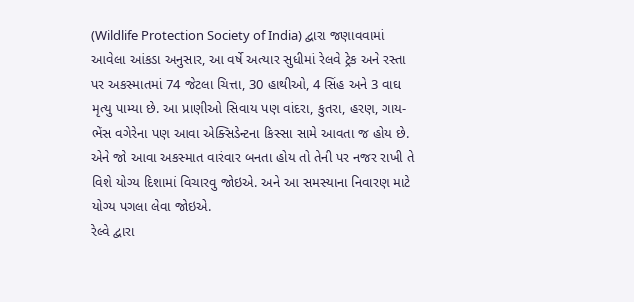(Wildlife Protection Society of India) દ્વારા જણાવવામાં આવેલા આંકડા અનુસાર, આ વર્ષે અત્યાર સુધીમાં રેલવે ટ્રેક અને રસ્તા પર અકસ્માતમાં 74 જેટલા ચિત્તા, 30 હાથીઓ, 4 સિંહ અને 3 વાઘ મૃત્યુ પામ્યા છે. આ પ્રાણીઓ સિવાય પણ વાંદરા, કુતરા, હરણ, ગાય-ભેંસ વગેરેના પણ આવા એક્સિડેન્ટના કિસ્સા સામે આવતા જ હોય છે. એને જો આવા અકસ્માત વારંવાર બનતા હોય તો તેની પર નજર રાખી તે વિશે યોગ્ય દિશામાં વિચારવુ જોઇએ. અને આ સમસ્યાના નિવારણ માટે યોગ્ય પગલા લેવા જોઇએ.
રેલ્વે દ્વારા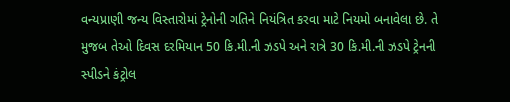વન્યપ્રાણી જન્ય વિસ્તારોમાં ટ્રેનોની ગતિને નિયંત્રિત કરવા માટે નિયમો બનાવેલા છે. તે મુજબ તેઓ દિવસ દરમિયાન 50 કિ.મી.ની ઝડપે અને રાત્રે 30 કિ.મી.ની ઝડપે ટ્રેનની સ્પીડને કંટ્રોલ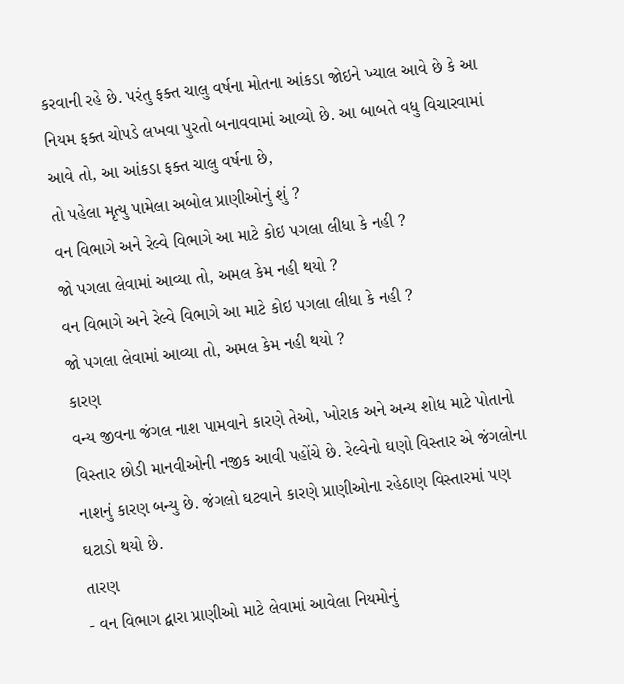કરવાની રહે છે. પરંતુ ફક્ત ચાલુ વર્ષના મોતના આંકડા જોઇને ખ્યાલ આવે છે કે આ નિયમ ફક્ત ચોપડે લખવા પુરતો બનાવવામાં આવ્યો છે. આ બાબતે વધુ વિચારવામાં આવે તો, આ આંકડા ફક્ત ચાલુ વર્ષના છે,
તો પહેલા મૃત્યુ પામેલા અબોલ પ્રાણીઓનું શું ?
વન વિભાગે અને રેલ્વે વિભાગે આ માટે કોઇ પગલા લીધા કે નહી ?
જો પગલા લેવામાં આવ્યા તો, અમલ કેમ નહી થયો ?
વન વિભાગે અને રેલ્વે વિભાગે આ માટે કોઇ પગલા લીધા કે નહી ?
જો પગલા લેવામાં આવ્યા તો, અમલ કેમ નહી થયો ?
કારણ
વન્ય જીવના જંગલ નાશ પામવાને કારણે તેઓ, ખોરાક અને અન્ય શોધ માટે પોતાનો વિસ્તાર છોડી માનવીઓની નજીક આવી પહોંચે છે. રેલ્વેનો ઘણો વિસ્તાર એ જંગલોના નાશનું કારણ બન્યુ છે. જંગલો ઘટવાને કારણે પ્રાણીઓના રહેઠાણ વિસ્તારમાં પણ ઘટાડો થયો છે.
તારણ
- વન વિભાગ દ્વારા પ્રાણીઓ માટે લેવામાં આવેલા નિયમોનું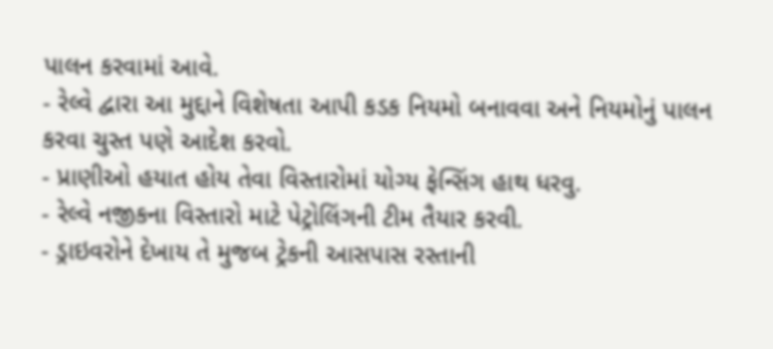પાલન કરવામાં આવે.
- રેલ્વે દ્વારા આ મુદ્દાને વિશેષતા આપી કડક નિયમો બનાવવા અને નિયમોનું પાલન કરવા ચુસ્ત પણે આદેશ કરવો.
- પ્રાણીઓ હયાત હોય તેવા વિસ્તારોમાં યોગ્ય ફેન્સિંગ હાથ ધરવુ.
- રેલ્વે નજીકના વિસ્તારો માટે પેટ્રોલિંગની ટીમ તૈયાર કરવી.
- ડ્રાઇવરોને દેખાય તે મુજબ ટ્રેકની આસપાસ રસ્તાની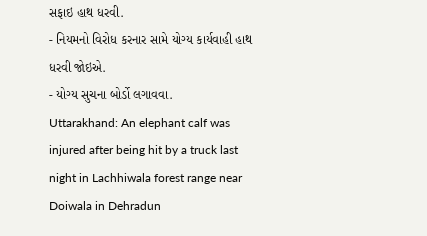સફાઇ હાથ ધરવી.
- નિયમનો વિરોધ કરનાર સામે યોગ્ય કાર્યવાહી હાથ ધરવી જોઇએ.
- યોગ્ય સુચના બોર્ડો લગાવવા.
Uttarakhand: An elephant calf was injured after being hit by a truck last night in Lachhiwala forest range near Doiwala in Dehradun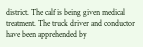district. The calf is being given medical treatment. The truck driver and conductor have been apprehended by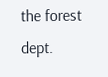the forest dept.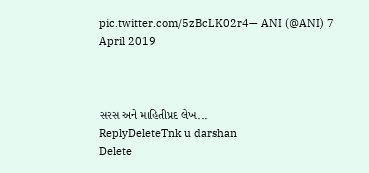pic.twitter.com/5zBcLK02r4— ANI (@ANI) 7 April 2019



સરસ અને માહિતીપ્રદ લેખ...
ReplyDeleteTnk u darshan
Delete